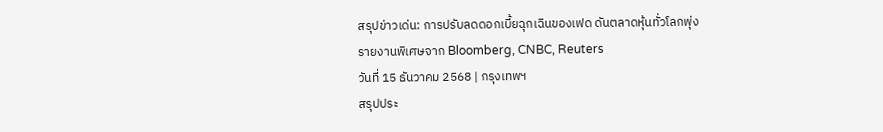สรุปข่าวเด่น: การปรับลดดอกเบี้ยฉุกเฉินของเฟด ดันตลาดหุ้นทั่วโลกพุ่ง
รายงานพิเศษจาก Bloomberg, CNBC, Reuters
วันที่ 15 ธันวาคม 2568 | กรุงเทพฯ
สรุปประ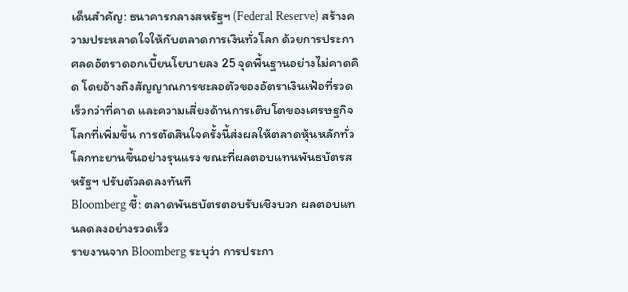เด็นสำคัญ: ธนาคารกลางสหรัฐฯ (Federal Reserve) สร้างความประหลาดใจให้กับตลาดการเงินทั่วโลก ด้วยการประกาศลดอัตราดอกเบี้ยนโยบายลง 25 จุดพื้นฐานอย่างไม่คาดคิด โดยอ้างถึงสัญญาณการชะลอตัวของอัตราเงินเฟ้อที่รวดเร็วกว่าที่คาด และความเสี่ยงด้านการเติบโตของเศรษฐกิจโลกที่เพิ่มขึ้น การตัดสินใจครั้งนี้ส่งผลให้ตลาดหุ้นหลักทั่วโลกทะยานขึ้นอย่างรุนแรง ขณะที่ผลตอบแทนพันธบัตรสหรัฐฯ ปรับตัวลดลงทันที
Bloomberg ชี้: ตลาดพันธบัตรตอบรับเชิงบวก ผลตอบแทนลดลงอย่างรวดเร็ว
รายงานจาก Bloomberg ระบุว่า การประกา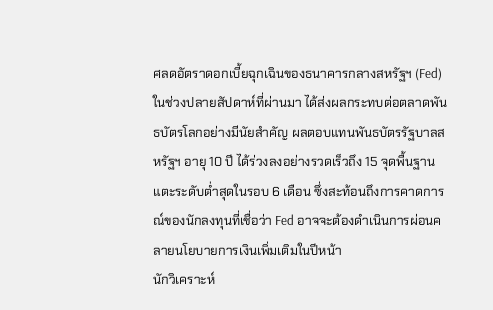ศลดอัตราดอกเบี้ยฉุกเฉินของธนาคารกลางสหรัฐฯ (Fed) ในช่วงปลายสัปดาห์ที่ผ่านมา ได้ส่งผลกระทบต่อตลาดพันธบัตรโลกอย่างมีนัยสำคัญ ผลตอบแทนพันธบัตรรัฐบาลสหรัฐฯ อายุ 10 ปี ได้ร่วงลงอย่างรวดเร็วถึง 15 จุดพื้นฐาน แตะระดับต่ำสุดในรอบ 6 เดือน ซึ่งสะท้อนถึงการคาดการณ์ของนักลงทุนที่เชื่อว่า Fed อาจจะต้องดำเนินการผ่อนคลายนโยบายการเงินเพิ่มเติมในปีหน้า
นักวิเคราะห์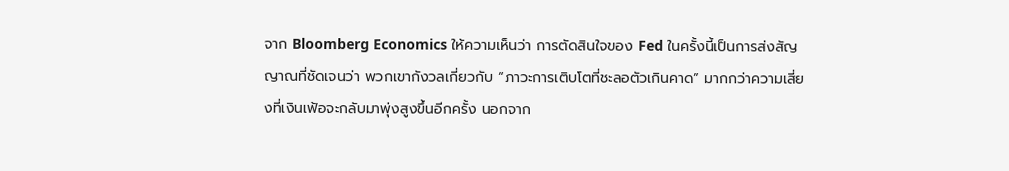จาก Bloomberg Economics ให้ความเห็นว่า การตัดสินใจของ Fed ในครั้งนี้เป็นการส่งสัญญาณที่ชัดเจนว่า พวกเขากังวลเกี่ยวกับ “ภาวะการเติบโตที่ชะลอตัวเกินคาด” มากกว่าความเสี่ยงที่เงินเฟ้อจะกลับมาพุ่งสูงขึ้นอีกครั้ง นอกจาก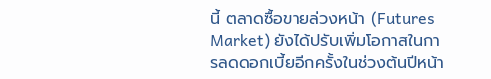นี้ ตลาดซื้อขายล่วงหน้า (Futures Market) ยังได้ปรับเพิ่มโอกาสในการลดดอกเบี้ยอีกครั้งในช่วงต้นปีหน้า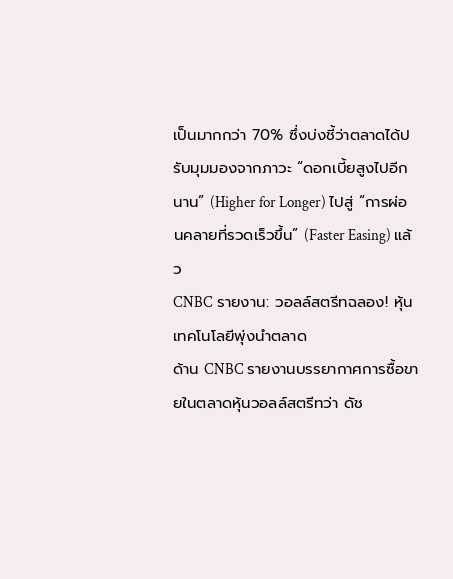เป็นมากกว่า 70% ซึ่งบ่งชี้ว่าตลาดได้ปรับมุมมองจากภาวะ “ดอกเบี้ยสูงไปอีกนาน” (Higher for Longer) ไปสู่ “การผ่อนคลายที่รวดเร็วขึ้น” (Faster Easing) แล้ว
CNBC รายงาน: วอลล์สตรีทฉลอง! หุ้นเทคโนโลยีพุ่งนำตลาด
ด้าน CNBC รายงานบรรยากาศการซื้อขายในตลาดหุ้นวอลล์สตรีทว่า ดัช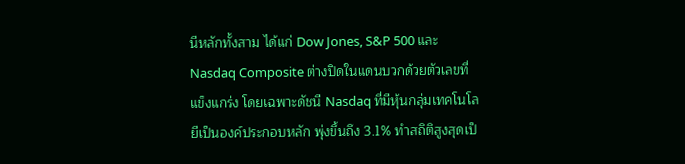นีหลักทั้งสาม ได้แก่ Dow Jones, S&P 500 และ Nasdaq Composite ต่างปิดในแดนบวกด้วยตัวเลขที่แข็งแกร่ง โดยเฉพาะดัชนี Nasdaq ที่มีหุ้นกลุ่มเทคโนโลยีเป็นองค์ประกอบหลัก พุ่งขึ้นถึง 3.1% ทำสถิติสูงสุดเป็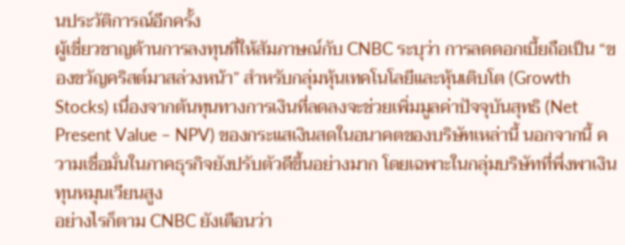นประวัติการณ์อีกครั้ง
ผู้เชี่ยวชาญด้านการลงทุนที่ให้สัมภาษณ์กับ CNBC ระบุว่า การลดดอกเบี้ยถือเป็น “ของขวัญคริสต์มาสล่วงหน้า” สำหรับกลุ่มหุ้นเทคโนโลยีและหุ้นเติบโต (Growth Stocks) เนื่องจากต้นทุนทางการเงินที่ลดลงจะช่วยเพิ่มมูลค่าปัจจุบันสุทธิ (Net Present Value – NPV) ของกระแสเงินสดในอนาคตของบริษัทเหล่านี้ นอกจากนี้ ความเชื่อมั่นในภาคธุรกิจยังปรับตัวดีขึ้นอย่างมาก โดยเฉพาะในกลุ่มบริษัทที่พึ่งพาเงินทุนหมุนเวียนสูง
อย่างไรก็ตาม CNBC ยังเตือนว่า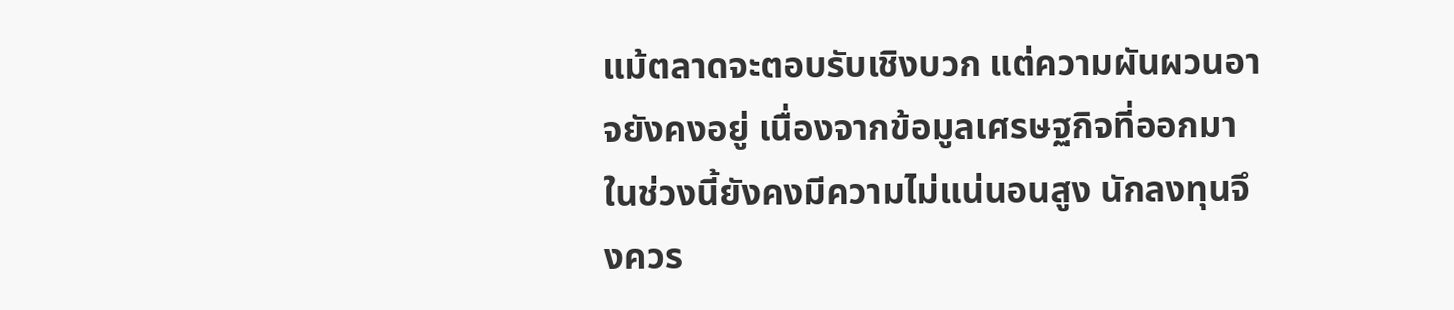แม้ตลาดจะตอบรับเชิงบวก แต่ความผันผวนอาจยังคงอยู่ เนื่องจากข้อมูลเศรษฐกิจที่ออกมาในช่วงนี้ยังคงมีความไม่แน่นอนสูง นักลงทุนจึงควร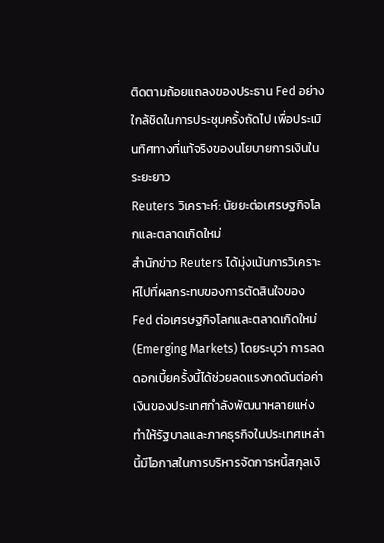ติดตามถ้อยแถลงของประธาน Fed อย่างใกล้ชิดในการประชุมครั้งถัดไป เพื่อประเมินทิศทางที่แท้จริงของนโยบายการเงินในระยะยาว
Reuters วิเคราะห์: นัยยะต่อเศรษฐกิจโลกและตลาดเกิดใหม่
สำนักข่าว Reuters ได้มุ่งเน้นการวิเคราะห์ไปที่ผลกระทบของการตัดสินใจของ Fed ต่อเศรษฐกิจโลกและตลาดเกิดใหม่ (Emerging Markets) โดยระบุว่า การลดดอกเบี้ยครั้งนี้ได้ช่วยลดแรงกดดันต่อค่าเงินของประเทศกำลังพัฒนาหลายแห่ง ทำให้รัฐบาลและภาคธุรกิจในประเทศเหล่านี้มีโอกาสในการบริหารจัดการหนี้สกุลเงิ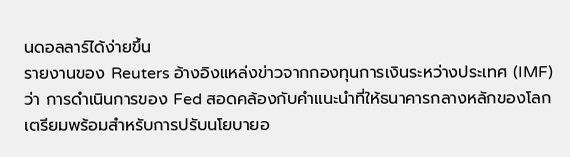นดอลลาร์ได้ง่ายขึ้น
รายงานของ Reuters อ้างอิงแหล่งข่าวจากกองทุนการเงินระหว่างประเทศ (IMF) ว่า การดำเนินการของ Fed สอดคล้องกับคำแนะนำที่ให้ธนาคารกลางหลักของโลกเตรียมพร้อมสำหรับการปรับนโยบายอ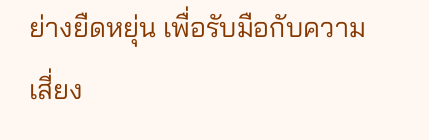ย่างยืดหยุ่น เพื่อรับมือกับความเสี่ยง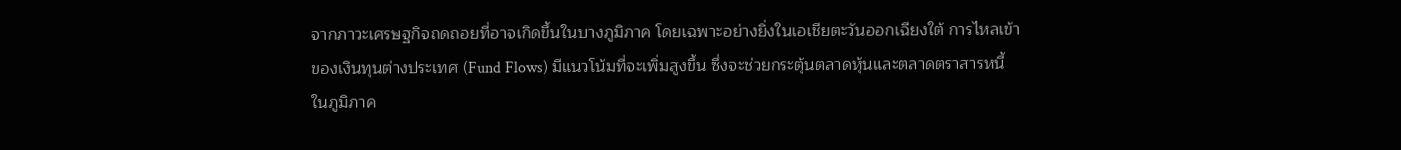จากภาวะเศรษฐกิจถดถอยที่อาจเกิดขึ้นในบางภูมิภาค โดยเฉพาะอย่างยิ่งในเอเชียตะวันออกเฉียงใต้ การไหลเข้าของเงินทุนต่างประเทศ (Fund Flows) มีแนวโน้มที่จะเพิ่มสูงขึ้น ซึ่งจะช่วยกระตุ้นตลาดหุ้นและตลาดตราสารหนี้ในภูมิภาค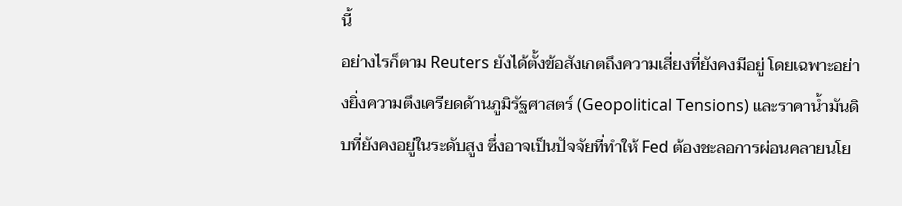นี้
อย่างไรก็ตาม Reuters ยังได้ตั้งข้อสังเกตถึงความเสี่ยงที่ยังคงมีอยู่ โดยเฉพาะอย่างยิ่งความตึงเครียดด้านภูมิรัฐศาสตร์ (Geopolitical Tensions) และราคาน้ำมันดิบที่ยังคงอยู่ในระดับสูง ซึ่งอาจเป็นปัจจัยที่ทำให้ Fed ต้องชะลอการผ่อนคลายนโย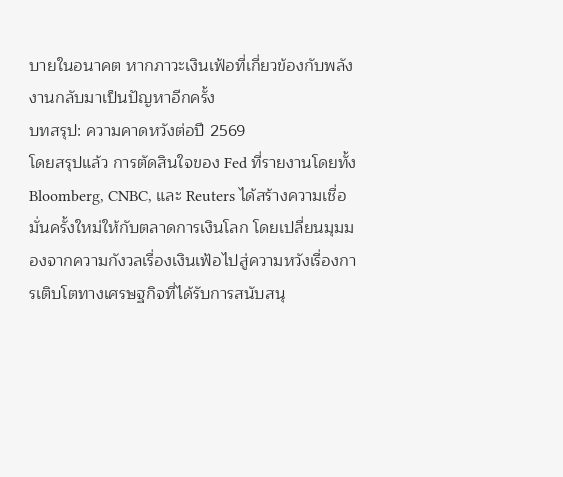บายในอนาคต หากภาวะเงินเฟ้อที่เกี่ยวข้องกับพลังงานกลับมาเป็นปัญหาอีกครั้ง
บทสรุป: ความคาดหวังต่อปี 2569
โดยสรุปแล้ว การตัดสินใจของ Fed ที่รายงานโดยทั้ง Bloomberg, CNBC, และ Reuters ได้สร้างความเชื่อมั่นครั้งใหม่ให้กับตลาดการเงินโลก โดยเปลี่ยนมุมมองจากความกังวลเรื่องเงินเฟ้อไปสู่ความหวังเรื่องการเติบโตทางเศรษฐกิจที่ได้รับการสนับสนุ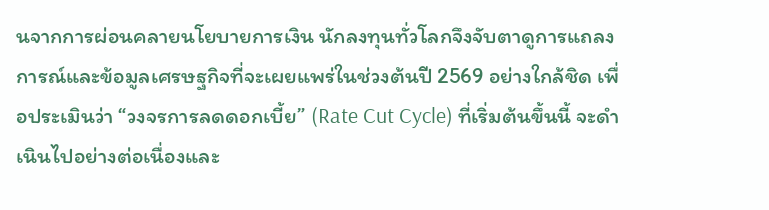นจากการผ่อนคลายนโยบายการเงิน นักลงทุนทั่วโลกจึงจับตาดูการแถลงการณ์และข้อมูลเศรษฐกิจที่จะเผยแพร่ในช่วงต้นปี 2569 อย่างใกล้ชิด เพื่อประเมินว่า “วงจรการลดดอกเบี้ย” (Rate Cut Cycle) ที่เริ่มต้นขึ้นนี้ จะดำเนินไปอย่างต่อเนื่องและ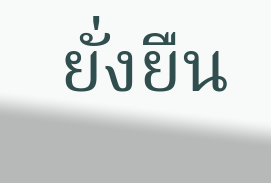ยั่งยืน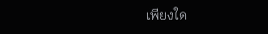เพียงใด